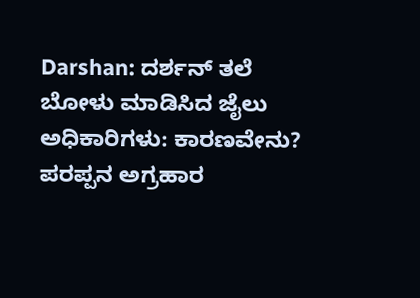Darshan: ದರ್ಶನ್ ತಲೆ ಬೋಳು ಮಾಡಿಸಿದ ಜೈಲು ಅಧಿಕಾರಿಗಳು: ಕಾರಣವೇನು?
ಪರಪ್ಪನ ಅಗ್ರಹಾರ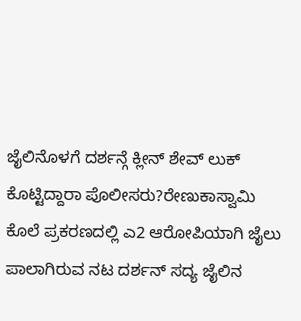ಜೈಲಿನೊಳಗೆ ದರ್ಶನ್ಗೆ ಕ್ಲೀನ್ ಶೇವ್ ಲುಕ್ ಕೊಟ್ಟಿದ್ದಾರಾ ಪೊಲೀಸರು?ರೇಣುಕಾಸ್ವಾಮಿ ಕೊಲೆ ಪ್ರಕರಣದಲ್ಲಿ ಎ2 ಆರೋಪಿಯಾಗಿ ಜೈಲು ಪಾಲಾಗಿರುವ ನಟ ದರ್ಶನ್ ಸದ್ಯ ಜೈಲಿನ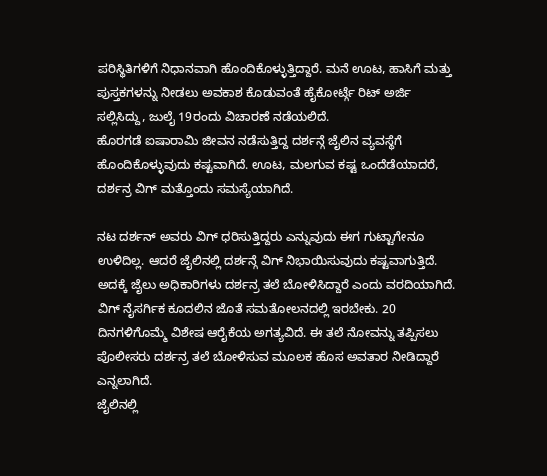ಪರಿಸ್ಥಿತಿಗಳಿಗೆ ನಿಧಾನವಾಗಿ ಹೊಂದಿಕೊಳ್ಳುತ್ತಿದ್ದಾರೆ. ಮನೆ ಊಟ, ಹಾಸಿಗೆ ಮತ್ತು ಪುಸ್ತಕಗಳನ್ನು ನೀಡಲು ಅವಕಾಶ ಕೊಡುವಂತೆ ಹೈಕೋರ್ಟ್ಗೆ ರಿಟ್ ಅರ್ಜಿ ಸಲ್ಲಿಸಿದ್ದು, ಜುಲೈ 19ರಂದು ವಿಚಾರಣೆ ನಡೆಯಲಿದೆ.
ಹೊರಗಡೆ ಐಷಾರಾಮಿ ಜೀವನ ನಡೆಸುತ್ತಿದ್ದ ದರ್ಶನ್ಗೆ ಜೈಲಿನ ವ್ಯವಸ್ಥೆಗೆ ಹೊಂದಿಕೊಳ್ಳುವುದು ಕಷ್ಟವಾಗಿದೆ. ಊಟ, ಮಲಗುವ ಕಷ್ಟ ಒಂದೆಡೆಯಾದರೆ, ದರ್ಶನ್ರ ವಿಗ್ ಮತ್ತೊಂದು ಸಮಸ್ಯೆಯಾಗಿದೆ.

ನಟ ದರ್ಶನ್ ಅವರು ವಿಗ್ ಧರಿಸುತ್ತಿದ್ದರು ಎನ್ನುವುದು ಈಗ ಗುಟ್ಟಾಗೇನೂ ಉಳಿದಿಲ್ಲ. ಆದರೆ ಜೈಲಿನಲ್ಲಿ ದರ್ಶನ್ಗೆ ವಿಗ್ ನಿಭಾಯಿಸುವುದು ಕಷ್ಟವಾಗುತ್ತಿದೆ. ಅದಕ್ಕೆ ಜೈಲು ಅಧಿಕಾರಿಗಳು ದರ್ಶನ್ರ ತಲೆ ಬೋಳಿಸಿದ್ದಾರೆ ಎಂದು ವರದಿಯಾಗಿದೆ.
ವಿಗ್ ನೈಸರ್ಗಿಕ ಕೂದಲಿನ ಜೊತೆ ಸಮತೋಲನದಲ್ಲಿ ಇರಬೇಕು. 20 ದಿನಗಳಿಗೊಮ್ಮೆ ವಿಶೇಷ ಆರೈಕೆಯ ಅಗತ್ಯವಿದೆ. ಈ ತಲೆ ನೋವನ್ನು ತಪ್ಪಿಸಲು ಪೊಲೀಸರು ದರ್ಶನ್ರ ತಲೆ ಬೋಳಿಸುವ ಮೂಲಕ ಹೊಸ ಅವತಾರ ನೀಡಿದ್ದಾರೆ ಎನ್ನಲಾಗಿದೆ.
ಜೈಲಿನಲ್ಲಿ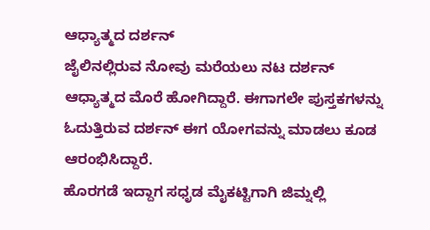ಆಧ್ಯಾತ್ಮದ ದರ್ಶನ್
ಜೈಲಿನಲ್ಲಿರುವ ನೋವು ಮರೆಯಲು ನಟ ದರ್ಶನ್ ಆಧ್ಯಾತ್ಮದ ಮೊರೆ ಹೋಗಿದ್ದಾರೆ. ಈಗಾಗಲೇ ಪುಸ್ತಕಗಳನ್ನು ಓದುತ್ತಿರುವ ದರ್ಶನ್ ಈಗ ಯೋಗವನ್ನು ಮಾಡಲು ಕೂಡ ಆರಂಭಿಸಿದ್ದಾರೆ.
ಹೊರಗಡೆ ಇದ್ದಾಗ ಸಧೃಡ ಮೈಕಟ್ಟಿಗಾಗಿ ಜಿಮ್ನಲ್ಲಿ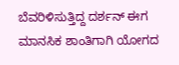ಬೆವರಿಳಿಸುತ್ತಿದ್ದ ದರ್ಶನ್ ಈಗ ಮಾನಸಿಕ ಶಾಂತಿಗಾಗಿ ಯೋಗದ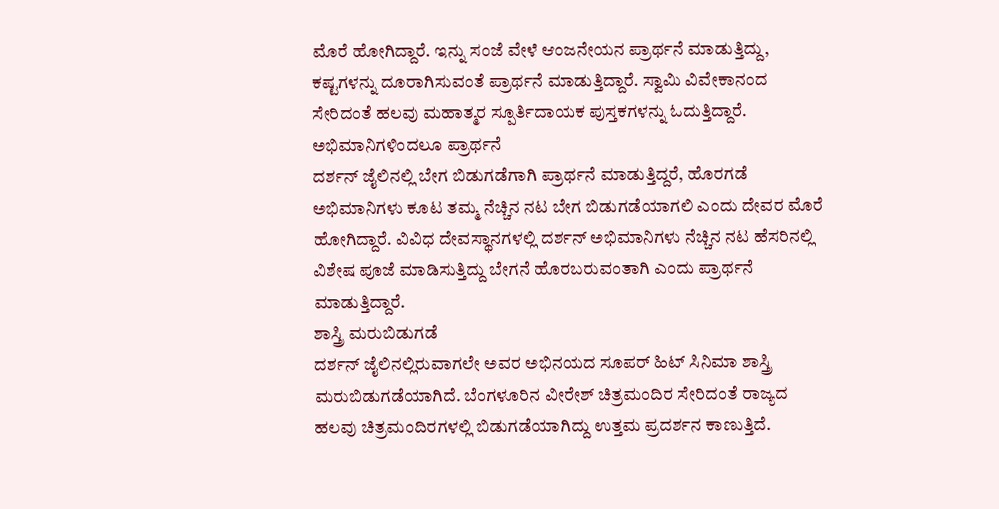ಮೊರೆ ಹೋಗಿದ್ದಾರೆ. ಇನ್ನು ಸಂಜೆ ವೇಳೆ ಆಂಜನೇಯನ ಪ್ರಾರ್ಥನೆ ಮಾಡುತ್ತಿದ್ದು, ಕಷ್ಟಗಳನ್ನು ದೂರಾಗಿಸುವಂತೆ ಪ್ರಾರ್ಥನೆ ಮಾಡುತ್ತಿದ್ದಾರೆ. ಸ್ವಾಮಿ ವಿವೇಕಾನಂದ ಸೇರಿದಂತೆ ಹಲವು ಮಹಾತ್ಮರ ಸ್ಪೂರ್ತಿದಾಯಕ ಪುಸ್ತಕಗಳನ್ನು ಓದುತ್ತಿದ್ದಾರೆ.
ಅಭಿಮಾನಿಗಳಿಂದಲೂ ಪ್ರಾರ್ಥನೆ
ದರ್ಶನ್ ಜೈಲಿನಲ್ಲಿ ಬೇಗ ಬಿಡುಗಡೆಗಾಗಿ ಪ್ರಾರ್ಥನೆ ಮಾಡುತ್ತಿದ್ದರೆ, ಹೊರಗಡೆ ಅಭಿಮಾನಿಗಳು ಕೂಟ ತಮ್ಮ ನೆಚ್ಚಿನ ನಟ ಬೇಗ ಬಿಡುಗಡೆಯಾಗಲಿ ಎಂದು ದೇವರ ಮೊರೆ ಹೋಗಿದ್ದಾರೆ. ವಿವಿಧ ದೇವಸ್ಥಾನಗಳಲ್ಲಿ ದರ್ಶನ್ ಅಭಿಮಾನಿಗಳು ನೆಚ್ಚಿನ ನಟ ಹೆಸರಿನಲ್ಲಿ ವಿಶೇಷ ಪೂಜೆ ಮಾಡಿಸುತ್ತಿದ್ದು ಬೇಗನೆ ಹೊರಬರುವಂತಾಗಿ ಎಂದು ಪ್ರಾರ್ಥನೆ ಮಾಡುತ್ತಿದ್ದಾರೆ.
ಶಾಸ್ತ್ರಿ ಮರುಬಿಡುಗಡೆ
ದರ್ಶನ್ ಜೈಲಿನಲ್ಲಿರುವಾಗಲೇ ಅವರ ಅಭಿನಯದ ಸೂಪರ್ ಹಿಟ್ ಸಿನಿಮಾ ಶಾಸ್ತ್ರಿ ಮರುಬಿಡುಗಡೆಯಾಗಿದೆ. ಬೆಂಗಳೂರಿನ ವೀರೇಶ್ ಚಿತ್ರಮಂದಿರ ಸೇರಿದಂತೆ ರಾಜ್ಯದ ಹಲವು ಚಿತ್ರಮಂದಿರಗಳಲ್ಲಿ ಬಿಡುಗಡೆಯಾಗಿದ್ದು ಉತ್ತಮ ಪ್ರದರ್ಶನ ಕಾಣುತ್ತಿದೆ.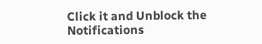Click it and Unblock the Notifications